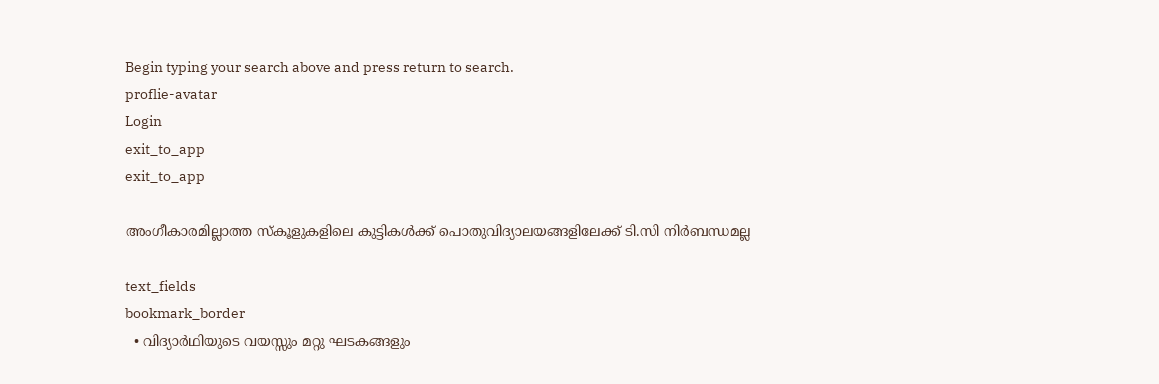Begin typing your search above and press return to search.
proflie-avatar
Login
exit_to_app
exit_to_app

അംഗീകാരമില്ലാത്ത സ്കൂളുകളിലെ കുട്ടികള്‍ക്ക് പൊതുവിദ്യാലയങ്ങളിലേക്ക് ടി.സി നിര്‍ബന്ധമല്ല

text_fields
bookmark_border
  • വിദ്യാര്‍ഥിയുടെ വയസ്സും മറ്റു ഘടകങ്ങളും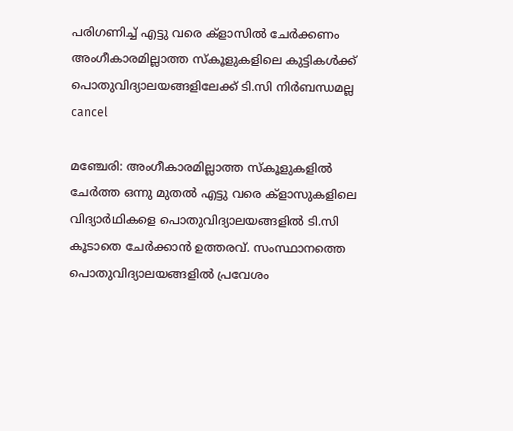പരിഗണിച്ച് എട്ടു വരെ ക്ളാസില്‍ ചേര്‍ക്കണം
അംഗീകാരമില്ലാത്ത സ്കൂളുകളിലെ കുട്ടികള്‍ക്ക് പൊതുവിദ്യാലയങ്ങളിലേക്ക് ടി.സി നിര്‍ബന്ധമല്ല
cancel

മഞ്ചേരി: അംഗീകാരമില്ലാത്ത സ്കൂളുകളില്‍ ചേര്‍ത്ത ഒന്നു മുതല്‍ എട്ടു വരെ ക്ളാസുകളിലെ വിദ്യാര്‍ഥികളെ പൊതുവിദ്യാലയങ്ങളില്‍ ടി.സി കൂടാതെ ചേര്‍ക്കാന്‍ ഉത്തരവ്. സംസ്ഥാനത്തെ പൊതുവിദ്യാലയങ്ങളില്‍ പ്രവേശം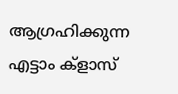ആഗ്രഹിക്കുന്ന എട്ടാം ക്ളാസ്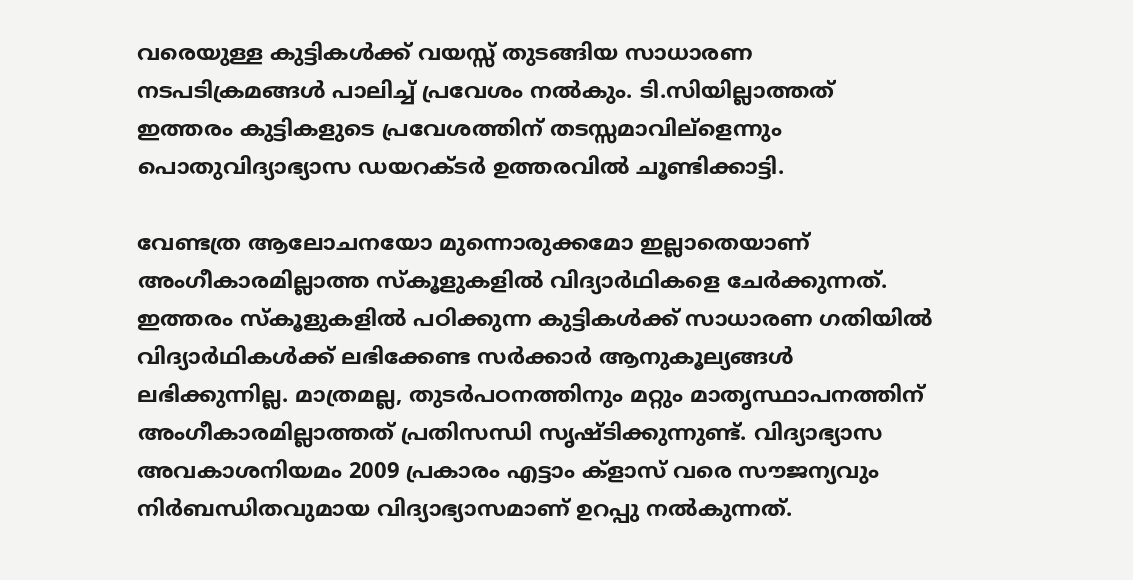വരെയുള്ള കുട്ടികള്‍ക്ക് വയസ്സ് തുടങ്ങിയ സാധാരണ നടപടിക്രമങ്ങള്‍ പാലിച്ച് പ്രവേശം നല്‍കും. ടി.സിയില്ലാത്തത് ഇത്തരം കുട്ടികളുടെ പ്രവേശത്തിന് തടസ്സമാവില്ളെന്നും പൊതുവിദ്യാഭ്യാസ ഡയറക്ടര്‍ ഉത്തരവില്‍ ചൂണ്ടിക്കാട്ടി.

വേണ്ടത്ര ആലോചനയോ മുന്നൊരുക്കമോ ഇല്ലാതെയാണ് അംഗീകാരമില്ലാത്ത സ്കൂളുകളില്‍ വിദ്യാര്‍ഥികളെ ചേര്‍ക്കുന്നത്. ഇത്തരം സ്കൂളുകളില്‍ പഠിക്കുന്ന കുട്ടികള്‍ക്ക് സാധാരണ ഗതിയില്‍ വിദ്യാര്‍ഥികള്‍ക്ക് ലഭിക്കേണ്ട സര്‍ക്കാര്‍ ആനുകൂല്യങ്ങള്‍ ലഭിക്കുന്നില്ല. മാത്രമല്ല, തുടര്‍പഠനത്തിനും മറ്റും മാതൃസ്ഥാപനത്തിന് അംഗീകാരമില്ലാത്തത് പ്രതിസന്ധി സൃഷ്ടിക്കുന്നുണ്ട്. വിദ്യാഭ്യാസ അവകാശനിയമം 2009 പ്രകാരം എട്ടാം ക്ളാസ് വരെ സൗജന്യവും നിര്‍ബന്ധിതവുമായ വിദ്യാഭ്യാസമാണ് ഉറപ്പു നല്‍കുന്നത്.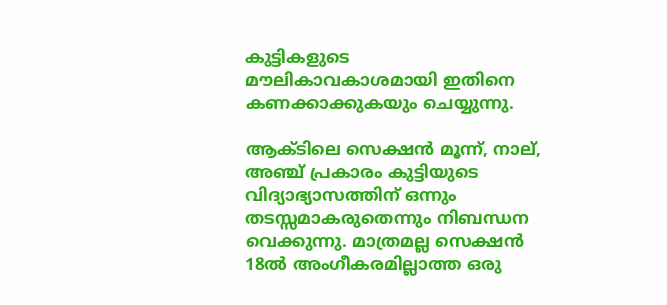കുട്ടികളുടെ മൗലികാവകാശമായി ഇതിനെ കണക്കാക്കുകയും ചെയ്യുന്നു.

ആക്ടിലെ സെക്ഷന്‍ മൂന്ന്, നാല്, അഞ്ച് പ്രകാരം കുട്ടിയുടെ വിദ്യാഭ്യാസത്തിന് ഒന്നും തടസ്സമാകരുതെന്നും നിബന്ധന വെക്കുന്നു. മാത്രമല്ല സെക്ഷന്‍ 18ല്‍ അംഗീകരമില്ലാത്ത ഒരു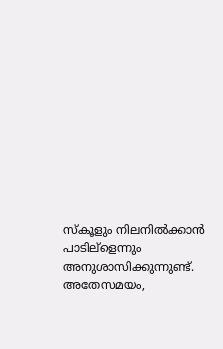സ്കൂളും നിലനില്‍ക്കാന്‍ പാടില്ളെന്നും അനുശാസിക്കുന്നുണ്ട്. അതേസമയം,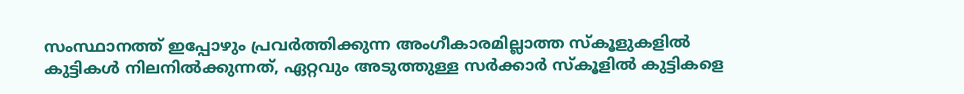സംസ്ഥാനത്ത് ഇപ്പോഴും പ്രവര്‍ത്തിക്കുന്ന അംഗീകാരമില്ലാത്ത സ്കൂളുകളില്‍ കുട്ടികള്‍ നിലനില്‍ക്കുന്നത്, ഏറ്റവും അടുത്തുള്ള സര്‍ക്കാര്‍ സ്കൂളില്‍ കുട്ടികളെ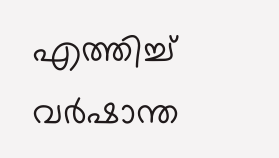എത്തിച്ച് വര്‍ഷാന്ത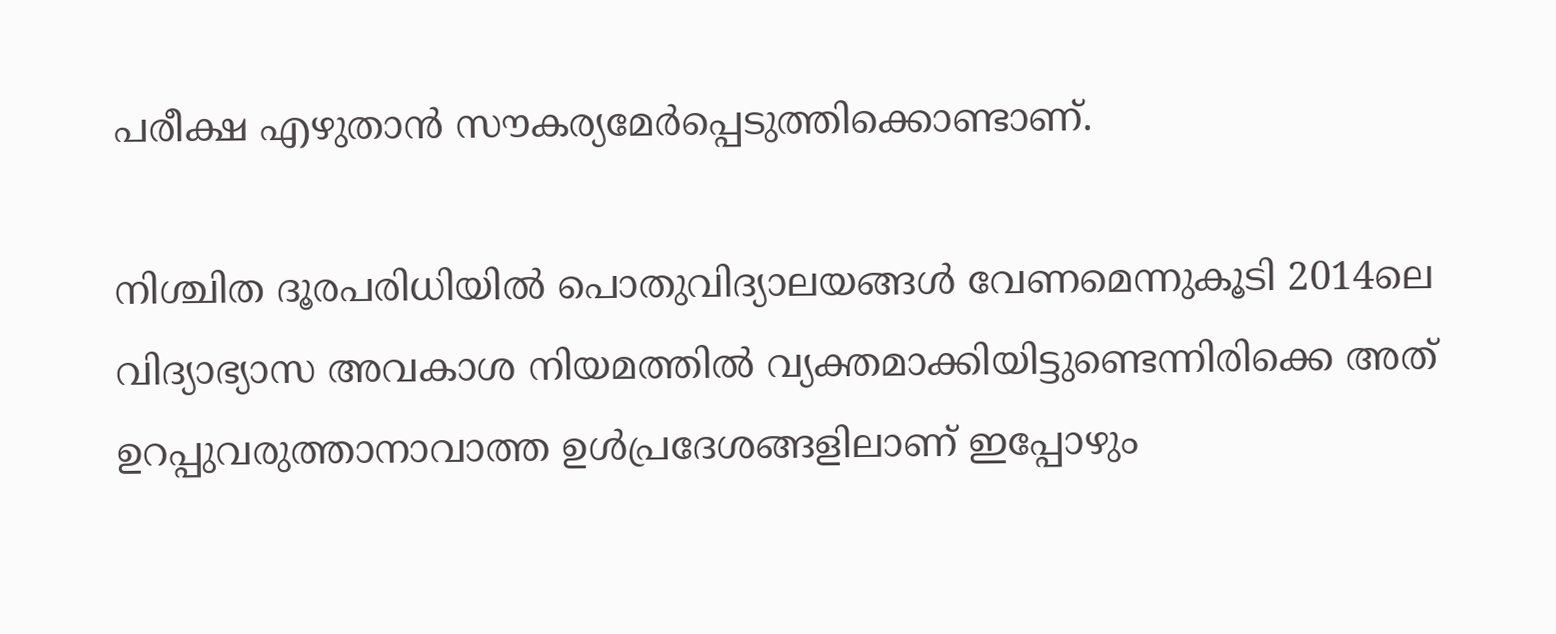പരീക്ഷ എഴുതാന്‍ സൗകര്യമേര്‍പ്പെടുത്തിക്കൊണ്ടാണ്.

നിശ്ചിത ദൂരപരിധിയില്‍ പൊതുവിദ്യാലയങ്ങള്‍ വേണമെന്നുകൂടി 2014ലെ വിദ്യാഭ്യാസ അവകാശ നിയമത്തില്‍ വ്യക്തമാക്കിയിട്ടുണ്ടെന്നിരിക്കെ അത് ഉറപ്പുവരുത്താനാവാത്ത ഉള്‍പ്രദേശങ്ങളിലാണ് ഇപ്പോഴും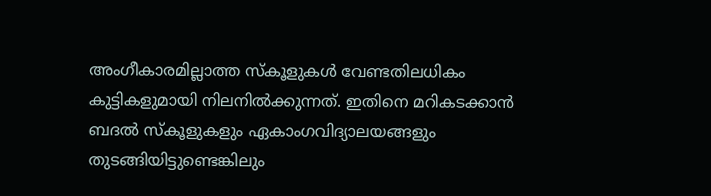അംഗീകാരമില്ലാത്ത സ്കൂളുകള്‍ വേണ്ടതിലധികം കുട്ടികളുമായി നിലനില്‍ക്കുന്നത്. ഇതിനെ മറികടക്കാന്‍ ബദല്‍ സ്കൂളുകളും ഏകാംഗവിദ്യാലയങ്ങളും തുടങ്ങിയിട്ടുണ്ടെങ്കിലും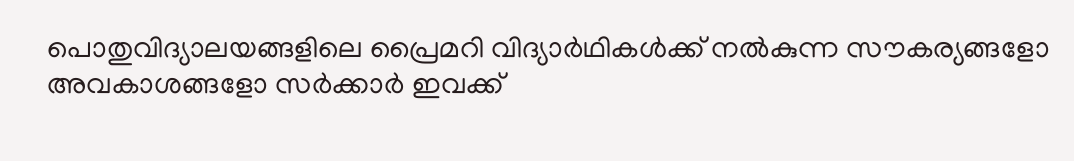പൊതുവിദ്യാലയങ്ങളിലെ പ്രൈമറി വിദ്യാര്‍ഥികള്‍ക്ക് നല്‍കുന്ന സൗകര്യങ്ങളോ അവകാശങ്ങളോ സര്‍ക്കാര്‍ ഇവക്ക്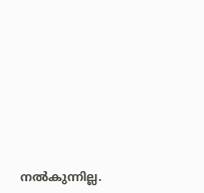നല്‍കുന്നില്ല.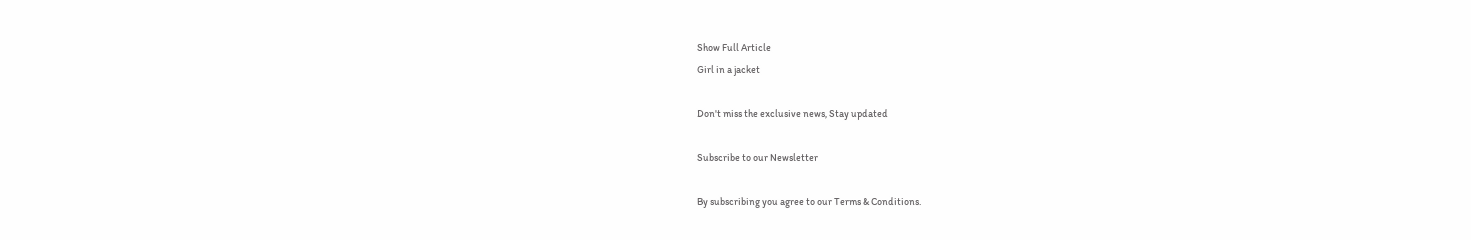Show Full Article
Girl in a jacket

Don't miss the exclusive news, Stay updated

Subscribe to our Newsletter

By subscribing you agree to our Terms & Conditions.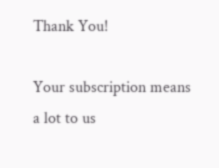Thank You!

Your subscription means a lot to us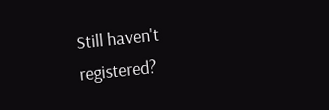Still haven't registered?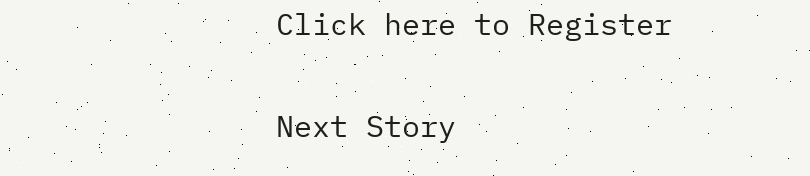Click here to Register

Next Story